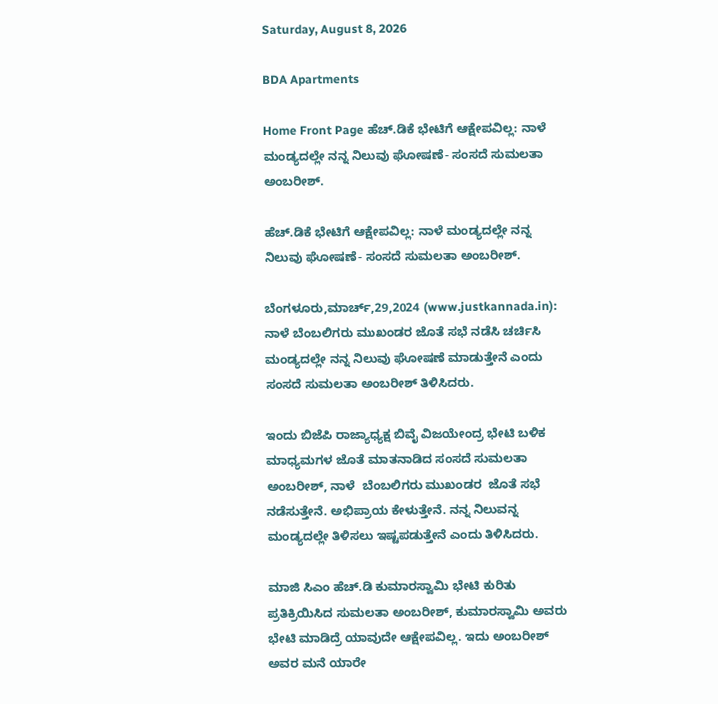Saturday, August 8, 2026

BDA Apartments

Home Front Page ಹೆಚ್.ಡಿಕೆ ಭೇಟಿಗೆ ಆಕ್ಷೇಪವಿಲ್ಲ: ನಾಳೆ ಮಂಡ್ಯದಲ್ಲೇ ನನ್ನ ನಿಲುವು ಘೋಷಣೆ- ಸಂಸದೆ ಸುಮಲತಾ ಅಂಬರೀಶ್.

ಹೆಚ್.ಡಿಕೆ ಭೇಟಿಗೆ ಆಕ್ಷೇಪವಿಲ್ಲ: ನಾಳೆ ಮಂಡ್ಯದಲ್ಲೇ ನನ್ನ ನಿಲುವು ಘೋಷಣೆ- ಸಂಸದೆ ಸುಮಲತಾ ಅಂಬರೀಶ್.

ಬೆಂಗಳೂರು,ಮಾರ್ಚ್,29,2024 (www.justkannada.in): ನಾಳೆ ಬೆಂಬಲಿಗರು ಮುಖಂಡರ ಜೊತೆ ಸಭೆ ನಡೆಸಿ ಚರ್ಚಿಸಿ ಮಂಡ್ಯದಲ್ಲೇ ನನ್ನ ನಿಲುವು ಘೋಷಣೆ ಮಾಡುತ್ತೇನೆ ಎಂದು ಸಂಸದೆ ಸುಮಲತಾ ಅಂಬರೀಶ್ ತಿಳಿಸಿದರು.

ಇಂದು ಬಿಜೆಪಿ ರಾಜ್ಯಾಧ್ಯಕ್ಷ ಬಿವೈ ವಿಜಯೇಂದ್ರ ಭೇಟಿ ಬಳಿಕ ಮಾಧ್ಯಮಗಳ ಜೊತೆ ಮಾತನಾಡಿದ ಸಂಸದೆ ಸುಮಲತಾ ಅಂಬರೀಶ್, ನಾಳೆ  ಬೆಂಬಲಿಗರು ಮುಖಂಡರ  ಜೊತೆ ಸಭೆ ನಡೆಸುತ್ತೇನೆ. ಅಭಿಪ್ರಾಯ ಕೇಳುತ್ತೇನೆ. ನನ್ನ ನಿಲುವನ್ನ ಮಂಡ್ಯದಲ್ಲೇ ತಿಳಿಸಲು ಇಷ್ಟಪಡುತ್ತೇನೆ ಎಂದು ತಿಳಿಸಿದರು.

ಮಾಜಿ ಸಿಎಂ ಹೆಚ್.ಡಿ ಕುಮಾರಸ್ವಾಮಿ ಭೇಟಿ ಕುರಿತು ಪ್ರತಿಕ್ರಿಯಿಸಿದ ಸುಮಲತಾ ಅಂಬರೀಶ್, ಕುಮಾರಸ್ವಾಮಿ ಅವರು ಭೇಟಿ ಮಾಡಿದ್ರೆ ಯಾವುದೇ ಆಕ್ಷೇಪವಿಲ್ಲ. ಇದು ಅಂಬರೀಶ್ ಅವರ ಮನೆ ಯಾರೇ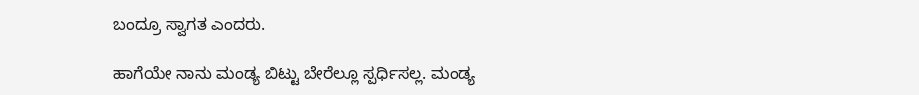ಬಂದ್ರೂ ಸ್ವಾಗತ ಎಂದರು.

ಹಾಗೆಯೇ ನಾನು ಮಂಡ್ಯ ಬಿಟ್ಟು ಬೇರೆಲ್ಲೂ ಸ್ಪರ್ಧಿಸಲ್ಲ. ಮಂಡ್ಯ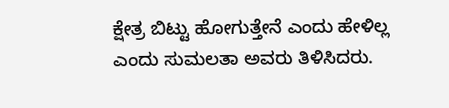ಕ್ಷೇತ್ರ ಬಿಟ್ಟು ಹೋಗುತ್ತೇನೆ ಎಂದು ಹೇಳಿಲ್ಲ ಎಂದು ಸುಮಲತಾ ಅವರು ತಿಳಿಸಿದರು.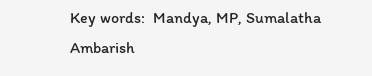Key words:  Mandya, MP, Sumalatha Ambarish